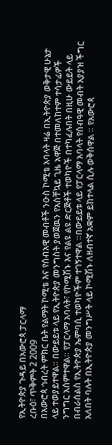የኢትዮጵያ ጉዳይ በአውሮጳ ፓርላማ
ረቡዕ፣ ጥቅምት 2 2009
በአውሮጳ ኅብረት ምክር ቤት የልማት ኮሚቴ እና የሰብአዊ መብቶች ንዑስ ኮሚቴ አባላት ዛሬ በኢትዮጵያ ወቅታዊ ሁኔታ ላይ ተወያይተዋል። በውይይቱ ላይ የኢትዮጵያ መንግስት ያወጀዉን የአስቸኳይ ጊዜ አዋጅ በተመለከተም ተሳታፊዎች ንግግር አሰምተዋል። የፓርላማ አባላት፣ የኮሚሽኑ እና የልዩ ልዩ ድርጅቶች ተወካዮች በተካፈሉበት በዚሁ ውይይት ላይ በብራሰልስ የኢትዮጵያ ኤምባሲ ተወካዮችም ተገኝተዋል ።በውይይቱ ላይ የፓርላማ አባላት የሰብዓዊ መብት አያያዝ ችግር አለበት ባሉት በኢትዮጵያ መንግሥት ላይ ኮሚሽኑ ለዘብተኛ አቋም ይከተላል ሲሉ ወቅሰዋል ። የአውሮጳ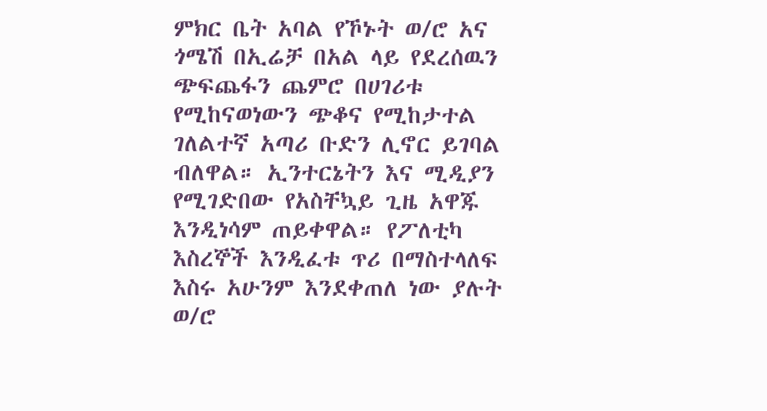ምክር ቤት አባል የኾኑት ወ/ሮ አና ጎሜሽ በኢሬቻ በአል ላይ የደረሰዉን ጭፍጨፋን ጨምሮ በሀገሪቱ የሚከናወነውን ጭቆና የሚከታተል ገለልተኛ አጣሪ ቡድን ሊኖር ይገባል ብለዋል። ኢንተርኔትን እና ሚዲያን የሚገድበው የአስቸኳይ ጊዜ አዋጁ እንዲነሳም ጠይቀዋል። የፖለቲካ እስረኞች እንዲፈቱ ጥሪ በማስተላለፍ እስሩ አሁንም እንደቀጠለ ነው ያሉት ወ/ሮ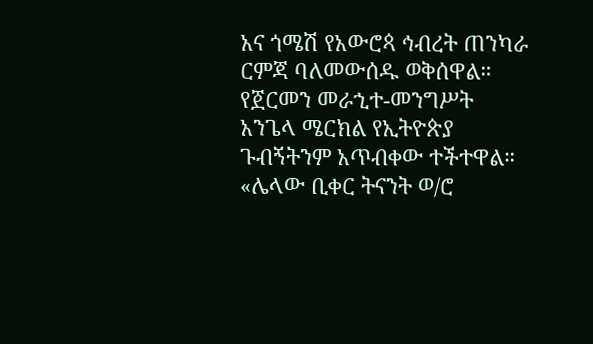አና ጎሜሽ የአውሮጳ ኅብረት ጠንካራ ርምጃ ባለመውሰዱ ወቅሰዋል። የጀርመን መራኂተ-መንግሥት አንጌላ ሜርክል የኢትዮጵያ ጉብኝትንም አጥብቀው ተችተዋል።
«ሌላው ቢቀር ትናንት ወ/ሮ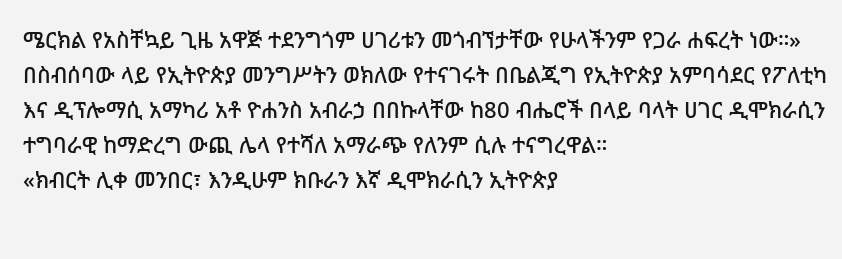ሜርክል የአስቸኳይ ጊዜ አዋጅ ተደንግጎም ሀገሪቱን መጎብኘታቸው የሁላችንም የጋራ ሐፍረት ነው።»
በስብሰባው ላይ የኢትዮጵያ መንግሥትን ወክለው የተናገሩት በቤልጂግ የኢትዮጵያ አምባሳደር የፖለቲካ እና ዲፕሎማሲ አማካሪ አቶ ዮሐንስ አብራኃ በበኩላቸው ከ80 ብሔሮች በላይ ባላት ሀገር ዲሞክራሲን ተግባራዊ ከማድረግ ውጪ ሌላ የተሻለ አማራጭ የለንም ሲሉ ተናግረዋል።
«ክብርት ሊቀ መንበር፣ እንዲሁም ክቡራን እኛ ዲሞክራሲን ኢትዮጵያ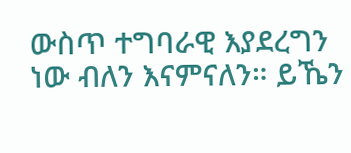ውስጥ ተግባራዊ እያደረግን ነው ብለን እናምናለን። ይኼን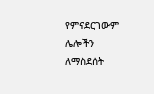የምናደርገውም ሌሎችን ለማስደሰት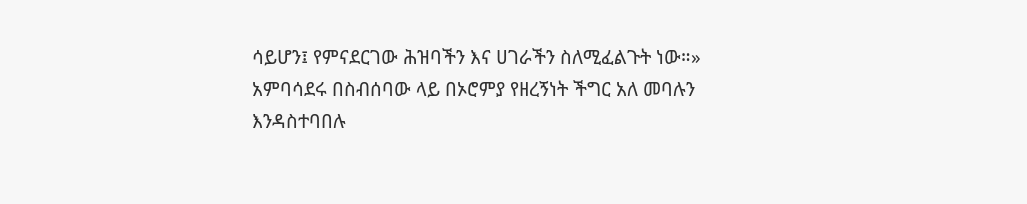ሳይሆን፤ የምናደርገው ሕዝባችን እና ሀገራችን ስለሚፈልጉት ነው።»
አምባሳደሩ በስብሰባው ላይ በኦሮምያ የዘረኝነት ችግር አለ መባሉን እንዳስተባበሉ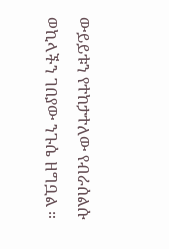ውይይቱን የተከታተለው የብራሰልሱ ወኪላችን ገበያው ንጉሴ ዘግቧል ።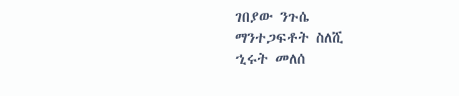ገበያው ንጉሴ
ማንተጋፍቶት ስለሺ
ኂሩት መለሰ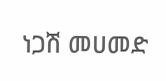ነጋሽ መሀመድ